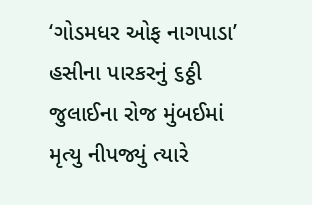‘ગોડમધર ઓફ નાગપાડા’ હસીના પારકરનું ૬ઠ્ઠી જુલાઈના રોજ મુંબઈમાં મૃત્યુ નીપજ્યું ત્યારે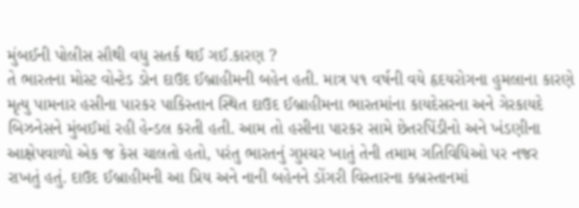મુંબઈની પોલીસ સૌથી વધુ સતર્ક થઈ ગઈ.કારણ ?
તે ભારતના મોસ્ટ વોન્ટેડ ડોન દાઉદ ઈબ્રાહીમની બહેન હતી. માત્ર ૫૧ વર્ષની વયે હૃદયરોગના હુમલાના કારણે મૃત્યુ પામનાર હસીના પારકર પાકિસ્તાન સ્થિત દાઉદ ઈબ્રાહીમના ભારતમાંના કાયદેસરના અને ગેરકાયદે બિઝનેસને મુંબઈમાં રહી હેન્ડલ કરતી હતી. આમ તો હસીના પારકર સામે છેતરપિંડીનો અને ખંડણીના આક્ષેપવાળો એક જ કેસ ચાલતો હતો, પરંતુ ભારતનું ગુપ્તચર ખાતું તેની તમામ ગતિવિધિઓ પર નજર રાખતું હતું. દાઉદ ઈબ્રાહીમની આ પ્રિય અને નાની બહેનને ડોંગરી વિસ્તારના કબ્રસ્તાનમાં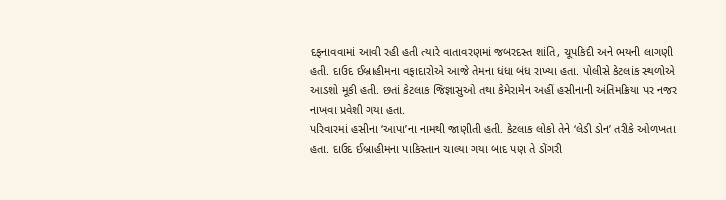દફનાવવામાં આવી રહી હતી ત્યારે વાતાવરણમાં જબરદસ્ત શાંતિ, ચૂપકિદી અને ભયની લાગણી હતી. દાઉદ ઈબ્રાહીમના વફાદારોએ આજે તેમના ધંધા બંધ રાખ્યા હતા. પોલીસે કેટલાંક સ્થળોએ આડશો મૂકી હતી. છતાં કેટલાક જિજ્ઞાસુઓ તથા કેમેરામેન અહીં હસીનાની અંતિમક્રિયા પર નજર નાખવા પ્રવેશી ગયા હતા.
પરિવારમાં હસીના ‘આપા’ના નામથી જાણીતી હતી. કેટલાક લોકો તેને ‘લેડી ડોન’ તરીકે ઓળખતા હતા. દાઉદ ઈબ્રાહીમના પાકિસ્તાન ચાલ્યા ગયા બાદ પણ તે ડોંગરી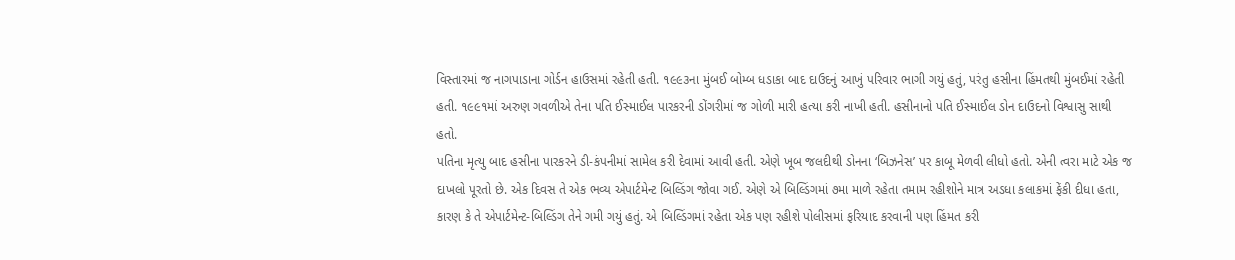વિસ્તારમાં જ નાગપાડાના ગોર્ડન હાઉસમાં રહેતી હતી. ૧૯૯૩ના મુંબઈ બોમ્બ ધડાકા બાદ દાઉદનું આખું પરિવાર ભાગી ગયું હતું, પરંતુ હસીના હિંમતથી મુંબઈમાં રહેતી હતી. ૧૯૯૧માં અરુણ ગવળીએ તેના પતિ ઈસ્માઈલ પારકરની ડોંગરીમાં જ ગોળી મારી હત્યા કરી નાખી હતી. હસીનાનો પતિ ઈસ્માઈલ ડોન દાઉદનો વિશ્વાસુ સાથી હતો.
પતિના મૃત્યુ બાદ હસીના પારકરને ડી-કંપનીમાં સામેલ કરી દેવામાં આવી હતી. એણે ખૂબ જલદીથી ડોનના ‘બિઝનેસ’ પર કાબૂ મેળવી લીધો હતો. એની ત્વરા માટે એક જ દાખલો પૂરતો છે. એક દિવસ તે એક ભવ્ય એપાર્ટમેન્ટ બિલ્ડિંગ જોવા ગઈ. એણે એ બિલ્ડિંગમાં ૭મા માળે રહેતા તમામ રહીશોને માત્ર અડધા કલાકમાં ફેંકી દીધા હતા, કારણ કે તે એપાર્ટમેન્ટ-બિલ્ડિંગ તેને ગમી ગયું હતું. એ બિલ્ડિંગમાં રહેતા એક પણ રહીશે પોલીસમાં ફરિયાદ કરવાની પણ હિંમત કરી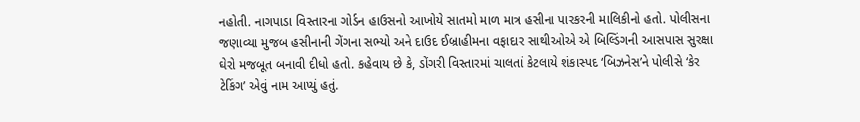નહોતી. નાગપાડા વિસ્તારના ગોર્ડન હાઉસનો આખોયે સાતમો માળ માત્ર હસીના પારકરની માલિકીનો હતો. પોલીસના જણાવ્યા મુજબ હસીનાની ગેંગના સભ્યો અને દાઉદ ઈબ્રાહીમના વફાદાર સાથીઓએ એ બિલ્ડિંગની આસપાસ સુરક્ષા ઘેરો મજબૂત બનાવી દીધો હતો. કહેવાય છે કે, ડોંગરી વિસ્તારમાં ચાલતાં કેટલાયે શંકાસ્પદ ‘બિઝનેસ’ને પોલીસે ‘કેર ટેકિંગ’ એવું નામ આપ્યું હતું.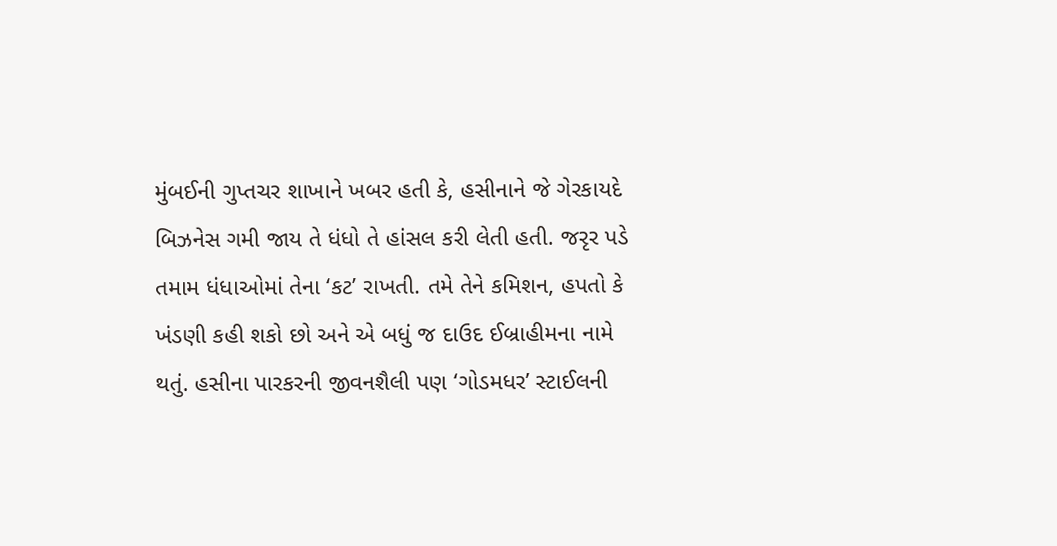મુંબઈની ગુપ્તચર શાખાને ખબર હતી કે, હસીનાને જે ગેરકાયદે બિઝનેસ ગમી જાય તે ધંધો તે હાંસલ કરી લેતી હતી. જરૃર પડે તમામ ધંધાઓમાં તેના ‘કટ’ રાખતી. તમે તેને કમિશન, હપતો કે ખંડણી કહી શકો છો અને એ બધું જ દાઉદ ઈબ્રાહીમના નામે થતું. હસીના પારકરની જીવનશૈલી પણ ‘ગોડમધર’ સ્ટાઈલની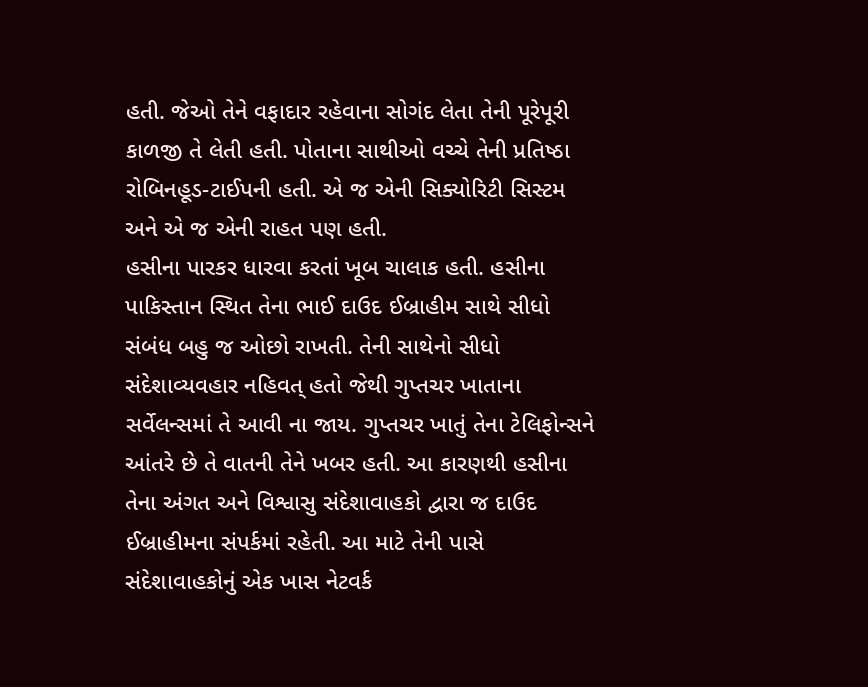હતી. જેઓ તેને વફાદાર રહેવાના સોગંદ લેતા તેની પૂરેપૂરી કાળજી તે લેતી હતી. પોતાના સાથીઓ વચ્ચે તેની પ્રતિષ્ઠા રોબિનહૂડ-ટાઈપની હતી. એ જ એની સિક્યોરિટી સિસ્ટમ અને એ જ એની રાહત પણ હતી.
હસીના પારકર ધારવા કરતાં ખૂબ ચાલાક હતી. હસીના પાકિસ્તાન સ્થિત તેના ભાઈ દાઉદ ઈબ્રાહીમ સાથે સીધો સંબંધ બહુ જ ઓછો રાખતી. તેની સાથેનો સીધો સંદેશાવ્યવહાર નહિવત્ હતો જેથી ગુપ્તચર ખાતાના સર્વેલન્સમાં તે આવી ના જાય. ગુપ્તચર ખાતું તેના ટેલિફોન્સને આંતરે છે તે વાતની તેને ખબર હતી. આ કારણથી હસીના તેના અંગત અને વિશ્વાસુ સંદેશાવાહકો દ્વારા જ દાઉદ ઈબ્રાહીમના સંપર્કમાં રહેતી. આ માટે તેની પાસે સંદેશાવાહકોનું એક ખાસ નેટવર્ક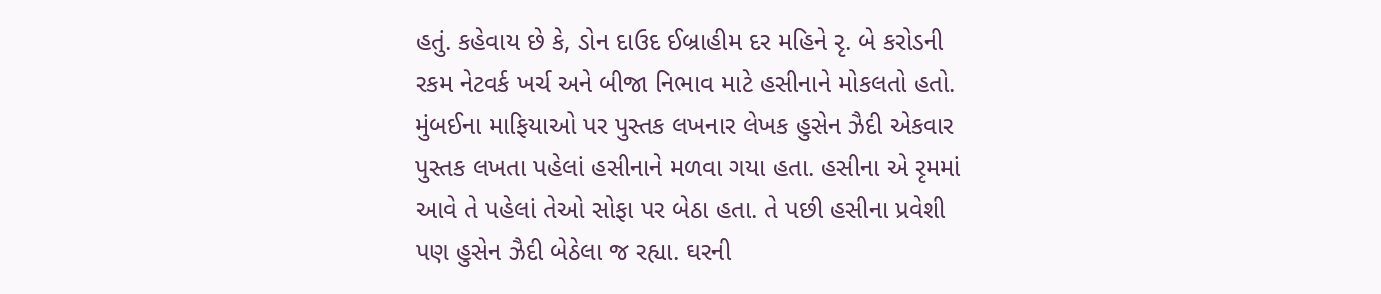હતું. કહેવાય છે કે, ડોન દાઉદ ઈબ્રાહીમ દર મહિને રૃ. બે કરોડની રકમ નેટવર્ક ખર્ચ અને બીજા નિભાવ માટે હસીનાને મોકલતો હતો.
મુંબઈના માફિયાઓ પર પુસ્તક લખનાર લેખક હુસેન ઝૈદી એકવાર પુસ્તક લખતા પહેલાં હસીનાને મળવા ગયા હતા. હસીના એ રૃમમાં આવે તે પહેલાં તેઓ સોફા પર બેઠા હતા. તે પછી હસીના પ્રવેશી પણ હુસેન ઝૈદી બેઠેલા જ રહ્યા. ઘરની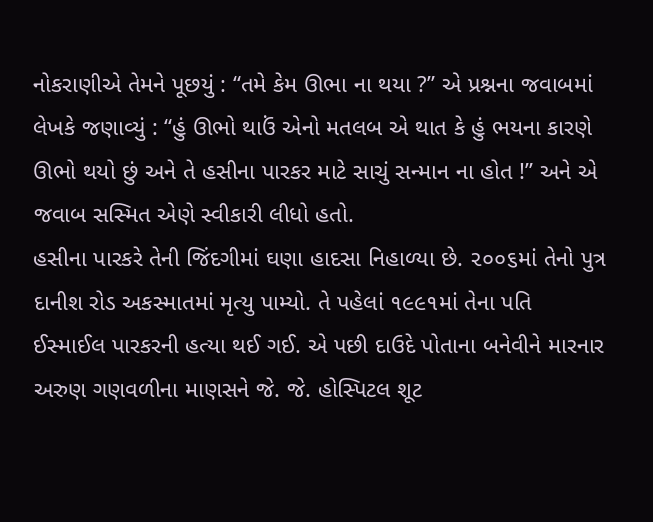નોકરાણીએ તેમને પૂછયું : “તમે કેમ ઊભા ના થયા ?” એ પ્રશ્નના જવાબમાં લેખકે જણાવ્યું : “હું ઊભો થાઉં એનો મતલબ એ થાત કે હું ભયના કારણે ઊભો થયો છું અને તે હસીના પારકર માટે સાચું સન્માન ના હોત !” અને એ જવાબ સસ્મિત એણે સ્વીકારી લીધો હતો.
હસીના પારકરે તેની જિંદગીમાં ઘણા હાદસા નિહાળ્યા છે. ૨૦૦૬માં તેનો પુત્ર દાનીશ રોડ અકસ્માતમાં મૃત્યુ પામ્યો. તે પહેલાં ૧૯૯૧માં તેના પતિ ઈસ્માઈલ પારકરની હત્યા થઈ ગઈ. એ પછી દાઉદે પોતાના બનેવીને મારનાર અરુણ ગણવળીના માણસને જે. જે. હોસ્પિટલ શૂટ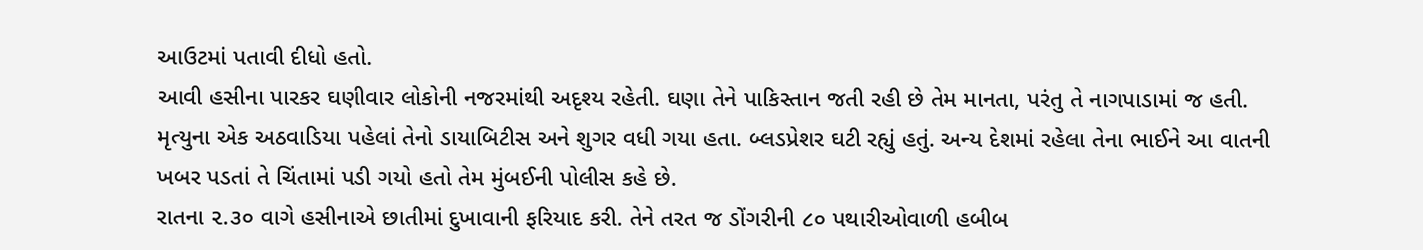આઉટમાં પતાવી દીધો હતો.
આવી હસીના પારકર ઘણીવાર લોકોની નજરમાંથી અદૃશ્ય રહેતી. ઘણા તેને પાકિસ્તાન જતી રહી છે તેમ માનતા, પરંતુ તે નાગપાડામાં જ હતી. મૃત્યુના એક અઠવાડિયા પહેલાં તેનો ડાયાબિટીસ અને શુગર વધી ગયા હતા. બ્લડપ્રેશર ઘટી રહ્યું હતું. અન્ય દેશમાં રહેલા તેના ભાઈને આ વાતની ખબર પડતાં તે ચિંતામાં પડી ગયો હતો તેમ મુંબઈની પોલીસ કહે છે.
રાતના ૨.૩૦ વાગે હસીનાએ છાતીમાં દુખાવાની ફરિયાદ કરી. તેને તરત જ ડોંગરીની ૮૦ પથારીઓવાળી હબીબ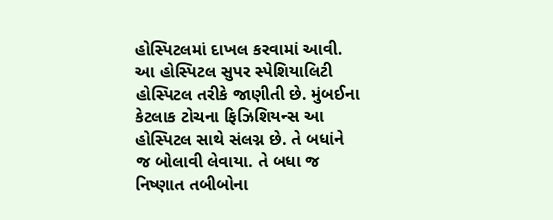હોસ્પિટલમાં દાખલ કરવામાં આવી. આ હોસ્પિટલ સુપર સ્પેશિયાલિટી હોસ્પિટલ તરીકે જાણીતી છે. મુંબઈના કેટલાક ટોચના ફિઝિશિયન્સ આ હોસ્પિટલ સાથે સંલગ્ન છે. તે બધાંને જ બોલાવી લેવાયા. તે બધા જ નિષ્ણાત તબીબોના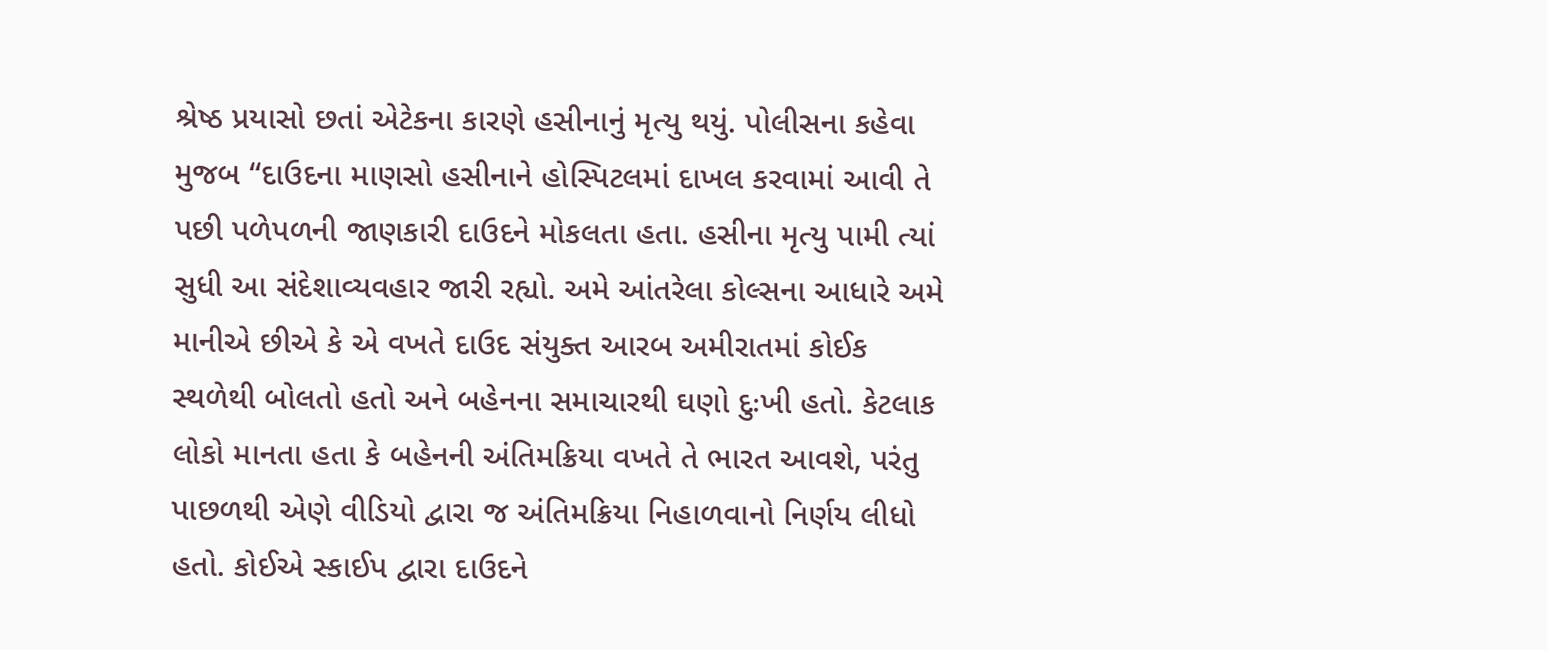શ્રેષ્ઠ પ્રયાસો છતાં એટેકના કારણે હસીનાનું મૃત્યુ થયું. પોલીસના કહેવા મુજબ “દાઉદના માણસો હસીનાને હોસ્પિટલમાં દાખલ કરવામાં આવી તે પછી પળેપળની જાણકારી દાઉદને મોકલતા હતા. હસીના મૃત્યુ પામી ત્યાં સુધી આ સંદેશાવ્યવહાર જારી રહ્યો. અમે આંતરેલા કોલ્સના આધારે અમે માનીએ છીએ કે એ વખતે દાઉદ સંયુક્ત આરબ અમીરાતમાં કોઈક સ્થળેથી બોલતો હતો અને બહેનના સમાચારથી ઘણો દુઃખી હતો. કેટલાક લોકો માનતા હતા કે બહેનની અંતિમક્રિયા વખતે તે ભારત આવશે, પરંતુ પાછળથી એણે વીડિયો દ્વારા જ અંતિમક્રિયા નિહાળવાનો નિર્ણય લીધો હતો. કોઈએ સ્કાઈપ દ્વારા દાઉદને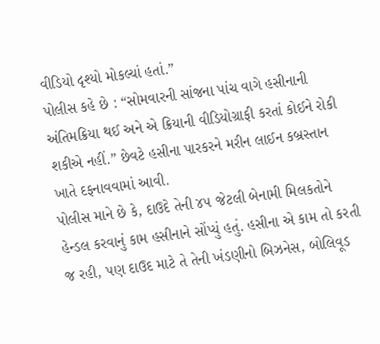વીડિયો દૃશ્યો મોકલ્યાં હતાં.”
પોલીસ કહે છે : “સોમવારની સાંજના પાંચ વાગે હસીનાની અંતિમક્રિયા થઈ અને એ ક્રિયાની વીડિયોગ્રાફી કરતાં કોઈને રોકી શકીએ નહીં.” છેવટે હસીના પારકરને મરીન લાઈન કબ્રસ્તાન ખાતે દફનાવવામાં આવી.
પોલીસ માને છે કે, દાઉદે તેની ૪૫ જેટલી બેનામી મિલકતોને હેન્ડલ કરવાનું કામ હસીનાને સોંપ્યું હતું. હસીના એ કામ તો કરતી જ રહી, પણ દાઉદ માટે તે તેની ખંડણીનો બિઝનેસ, બોલિવૂડ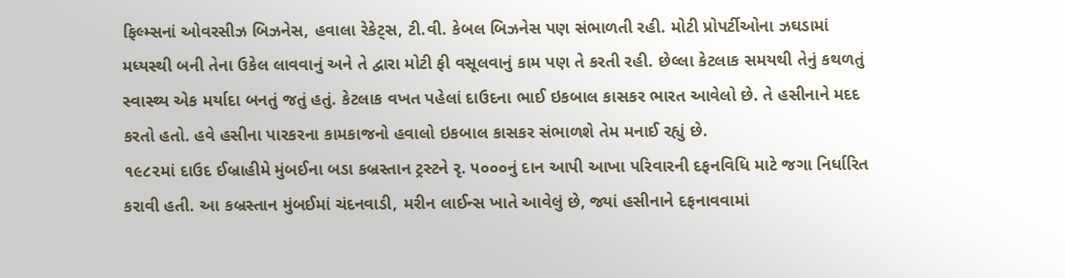ફિલ્મ્સનાં ઓવરસીઝ બિઝનેસ, હવાલા રેકેટ્સ, ટી.વી. કેબલ બિઝનેસ પણ સંભાળતી રહી. મોટી પ્રોપર્ટીઓના ઝઘડામાં મધ્યસ્થી બની તેના ઉકેલ લાવવાનું અને તે દ્વારા મોટી ફી વસૂલવાનું કામ પણ તે કરતી રહી. છેલ્લા કેટલાક સમયથી તેનું કથળતું સ્વાસ્થ્ય એક મર્યાદા બનતું જતું હતું. કેટલાક વખત પહેલાં દાઉદના ભાઈ ઇકબાલ કાસકર ભારત આવેલો છે. તે હસીનાને મદદ કરતો હતો. હવે હસીના પારકરના કામકાજનો હવાલો ઇકબાલ કાસકર સંભાળશે તેમ મનાઈ રહ્યું છે.
૧૯૮૨માં દાઉદ ઈબ્રાહીમે મુંબઈના બડા કબ્રસ્તાન ટ્રસ્ટને રૃ. ૫૦૦૦નું દાન આપી આખા પરિવારની દફનવિધિ માટે જગા નિર્ધારિત કરાવી હતી. આ કબ્રસ્તાન મુંબઈમાં ચંદનવાડી, મરીન લાઈન્સ ખાતે આવેલું છે, જ્યાં હસીનાને દફનાવવામાં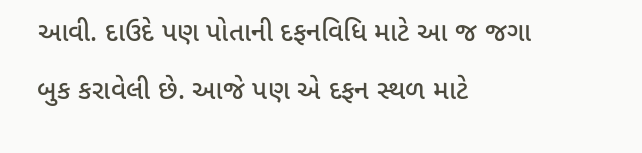આવી. દાઉદે પણ પોતાની દફનવિધિ માટે આ જ જગા બુક કરાવેલી છે. આજે પણ એ દફન સ્થળ માટે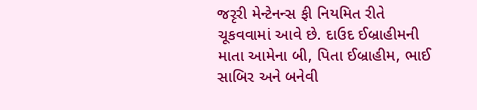જરૃરી મેન્ટેનન્સ ફી નિયમિત રીતે ચૂકવવામાં આવે છે. દાઉદ ઈબ્રાહીમની માતા આમેના બી, પિતા ઈબ્રાહીમ, ભાઈ સાબિર અને બનેવી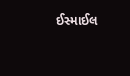ઈસ્માઈલ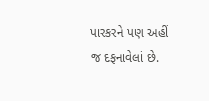પારકરને પણ અહીં જ દફનાવેલાં છે.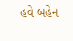હવે બહેન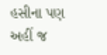હસીના પણ અહીં જ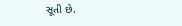સૂતી છે.